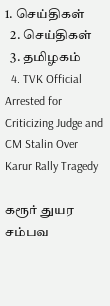1. செய்திகள்
  2. செய்திகள்
  3. த‌மிழக‌ம்
  4. TVK Official Arrested for Criticizing Judge and CM Stalin Over Karur Rally Tragedy

கரூர் துயர சம்பவ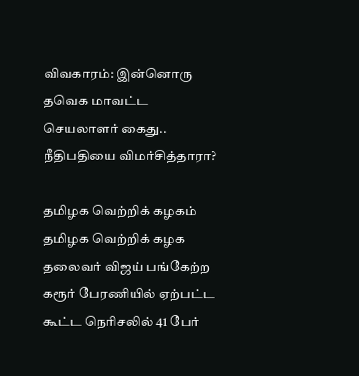விவகாரம்: இன்னொரு தவெக மாவட்ட செயலாளர் கைது.. நீதிபதியை விமர்சித்தாரா?

தமிழக வெற்றிக் கழகம்
தமிழக வெற்றிக் கழக தலைவர் விஜய் பங்கேற்ற கரூர் பேரணியில் ஏற்பட்ட கூட்ட நெரிசலில் 41 பேர்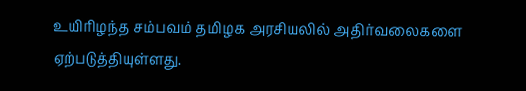உயிரிழந்த சம்பவம் தமிழக அரசியலில் அதிர்வலைகளை ஏற்படுத்தியுள்ளது.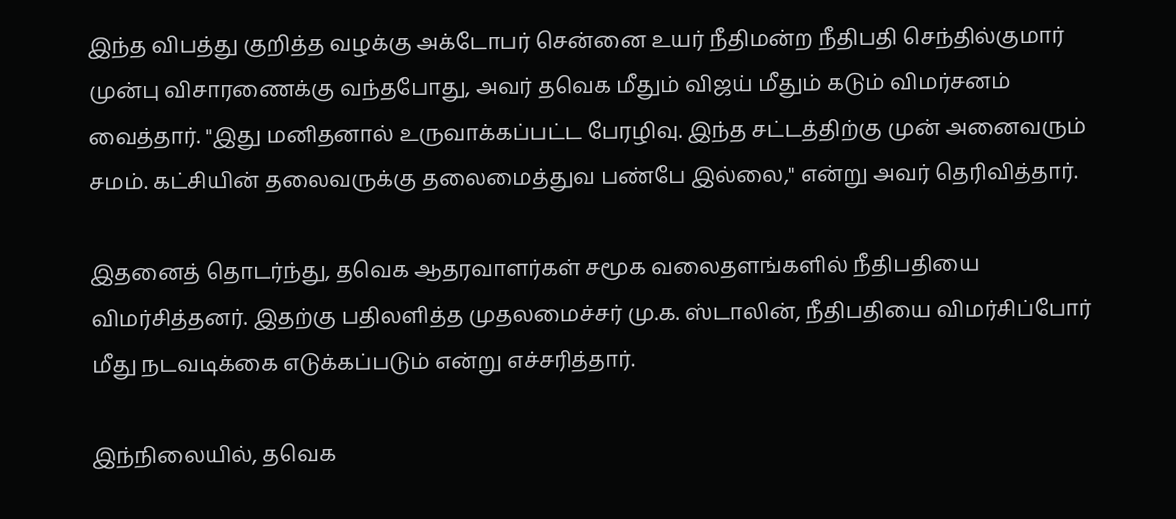இந்த விபத்து குறித்த வழக்கு அக்டோபர் சென்னை உயர் நீதிமன்ற நீதிபதி செந்தில்குமார் முன்பு விசாரணைக்கு வந்தபோது, அவர் தவெக மீதும் விஜய் மீதும் கடும் விமர்சனம் வைத்தார். "இது மனிதனால் உருவாக்கப்பட்ட பேரழிவு. இந்த சட்டத்திற்கு முன் அனைவரும் சமம். கட்சியின் தலைவருக்கு தலைமைத்துவ பண்பே இல்லை," என்று அவர் தெரிவித்தார்.

இதனைத் தொடர்ந்து, தவெக ஆதரவாளர்கள் சமூக வலைதளங்களில் நீதிபதியை விமர்சித்தனர். இதற்கு பதிலளித்த முதலமைச்சர் மு.க. ஸ்டாலின், நீதிபதியை விமர்சிப்போர் மீது நடவடிக்கை எடுக்கப்படும் என்று எச்சரித்தார்.

இந்நிலையில், தவெக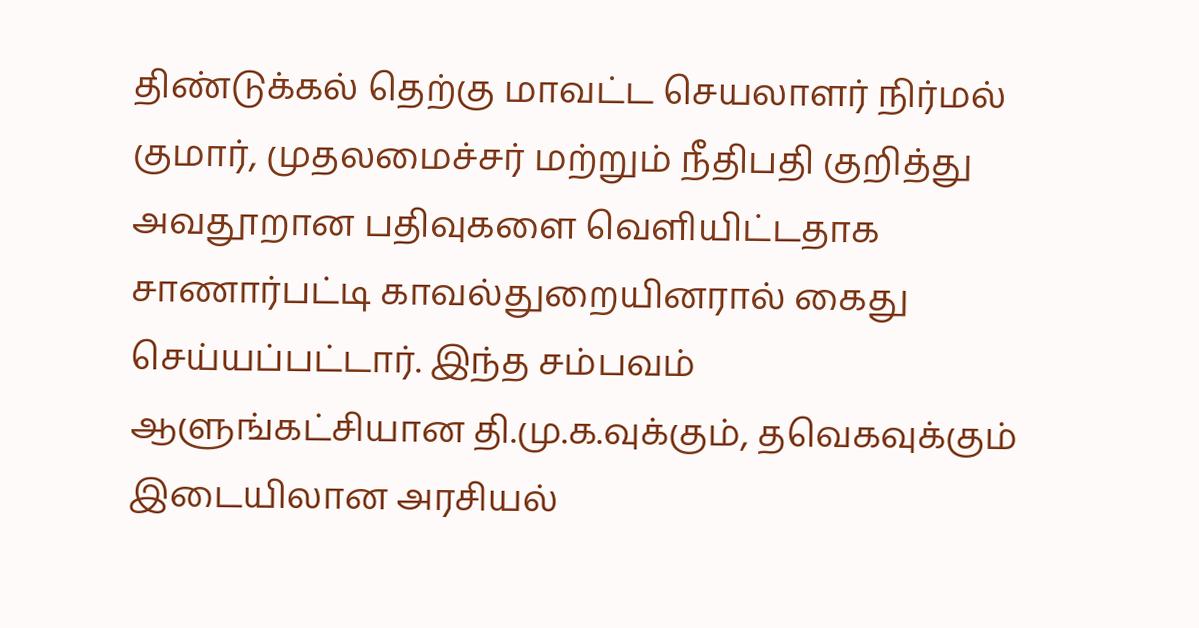திண்டுக்கல் தெற்கு மாவட்ட செயலாளர் நிர்மல் குமார், முதலமைச்சர் மற்றும் நீதிபதி குறித்து அவதூறான பதிவுகளை வெளியிட்டதாக சாணார்பட்டி காவல்துறையினரால் கைது செய்யப்பட்டார். இந்த சம்பவம் ஆளுங்கட்சியான தி.மு.க.வுக்கும், தவெகவுக்கும் இடையிலான அரசியல்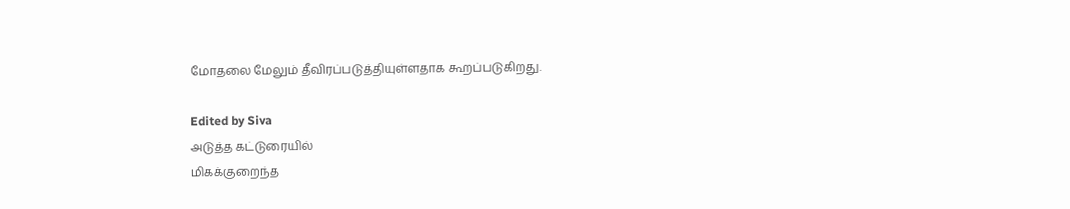மோதலை மேலும் தீவிரப்படுத்தியுள்ளதாக கூறப்படுகிறது.

Edited by Siva
அடுத்த கட்டுரையில்
மிகக்குறைந்த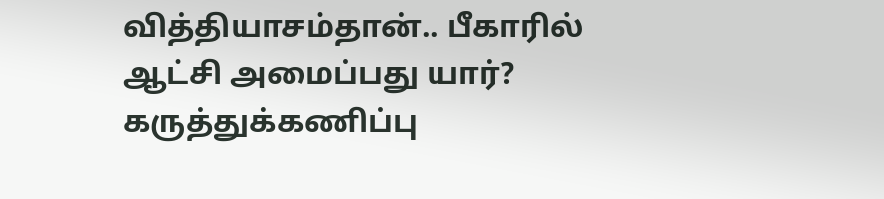வித்தியாசம்தான்.. பீகாரில் ஆட்சி அமைப்பது யார்? கருத்துக்கணிப்பு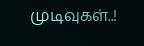முடிவுகள்..!